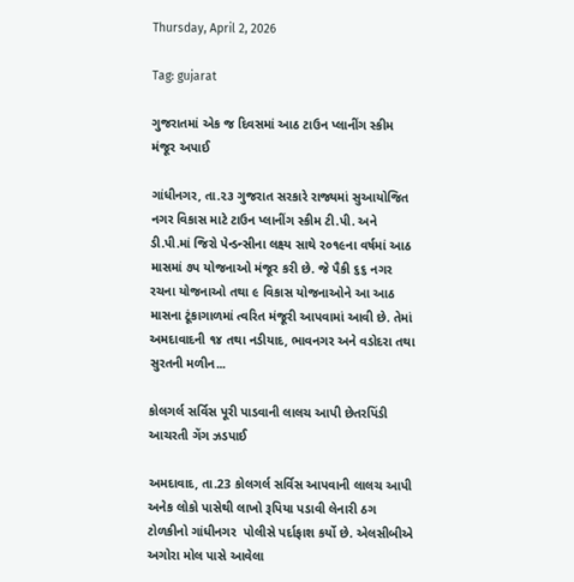Thursday, April 2, 2026

Tag: gujarat

ગુજરાતમાં એક જ દિવસમાં આઠ ટાઉન પ્લાનીંગ સ્કીમ મંજૂર અપાઈ

ગાંધીનગર, તા.૨૩ ગુજરાત સરકારે રાજ્યમાં સુઆયોજિત નગર વિકાસ માટે ટાઉન પ્લાનીંગ સ્કીમ ટી.પી. અને ડી.પી.માં જિરો પેન્ડન્સીના લક્ષ્ય સાથે ર૦૧૯ના વર્ષમાં આઠ માસમાં ૭પ યોજનાઓ મંજૂર કરી છે. જે પૈકી ૬૬ નગર રચના યોજનાઓ તથા ૯ વિકાસ યોજનાઓને આ આઠ માસના ટૂંકાગાળમાં ત્વરિત મંજૂરી આપવામાં આવી છે. તેમાં અમદાવાદની ૧૪ તથા નડીયાદ, ભાવનગર અને વડોદરા તથા સુરતની મળીન...

કોલગર્લ સર્વિસ પૂરી પાડવાની લાલચ આપી છેતરપિંડી આચરતી ગેંગ ઝડપાઈ

અમદાવાદ, તા.23 કોલગર્લ સર્વિસ આપવાની લાલચ આપી અનેક લોકો પાસેથી લાખો રૂપિયા પડાવી લેનારી ઠગ ટોળકીનો ગાંધીનગર  પોલીસે પર્દાફાશ કર્યો છે. એલસીબીએ અગોરા મોલ પાસે આવેલા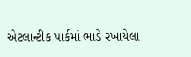એટલાન્ટીક પાર્કમાં ભાડે રખાયેલા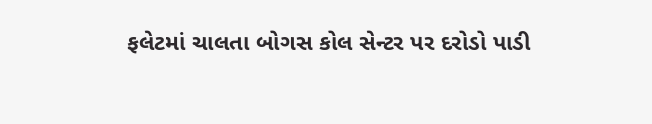ફલેટમાં ચાલતા બોગસ કોલ સેન્ટર પર દરોડો પાડી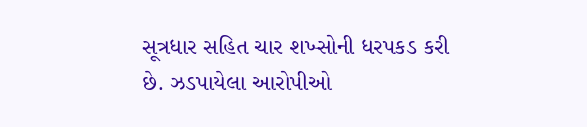સૂત્રધાર સહિત ચાર શખ્સોની ધરપકડ કરી છે. ઝડપાયેલા આરોપીઓ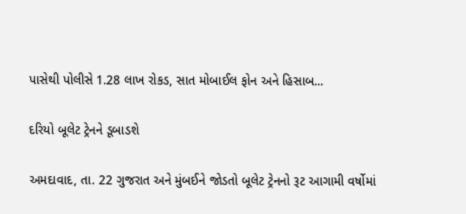પાસેથી પોલીસે 1.28 લાખ રોકડ, સાત મોબાઈલ ફોન અને હિસાબ...

દરિયો બૂલેટ ટ્રેનને ડૂબાડશે

અમદાવાદ, તા. 22 ગુજરાત અને મુંબઈને જોડતો બૂલેટ ટ્રેનનો રૂટ આગામી વર્ષોમાં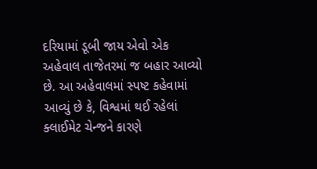દરિયામાં ડૂબી જાય એવો એક અહેવાલ તાજેતરમાં જ બહાર આવ્યો છે. આ અહેવાલમાં સ્પષ્ટ કહેવામાં આવ્યું છે કે, વિશ્વમાં થઈ રહેલાં ક્લાઈમેટ ચેન્જને કારણે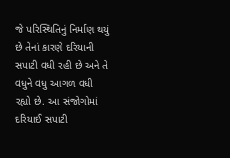જે પરિસ્થિતિનું નિર્માણ થયું છે તેનાં કારણે દરિયાની સપાટી વધી રહી છે અને તે વધુને વધુ આગળ વધી રહ્યો છે. આ સંજોગોમાં દરિયાઈ સપાટી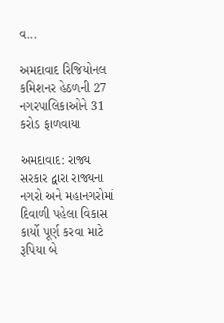વ...

અમદાવાદ રિજિયોનલ કમિશનર હેઠળની 27 નગરપાલિકાઓને 31 કરોડ ફાળવાયા

અમદાવાદ: રાજ્ય સરકાર દ્વારા રાજ્યના નગરો અને મહાનગરોમાં દિવાળી પહેલા વિકાસ કાર્યો પૂર્ણ કરવા માટે રૂપિયા બે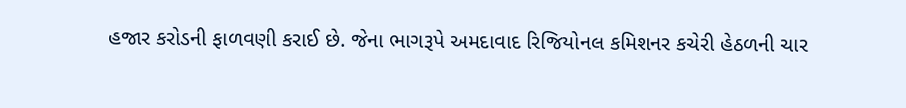હજાર કરોડની ફાળવણી કરાઈ છે. જેના ભાગરૂપે અમદાવાદ રિજિયોનલ કમિશનર કચેરી હેઠળની ચાર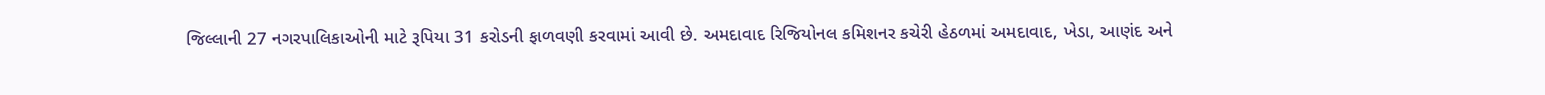જિલ્લાની 27 નગરપાલિકાઓની માટે રૂપિયા 31 કરોડની ફાળવણી કરવામાં આવી છે. અમદાવાદ રિજિયોનલ કમિશનર કચેરી હેઠળમાં અમદાવાદ, ખેડા, આણંદ અને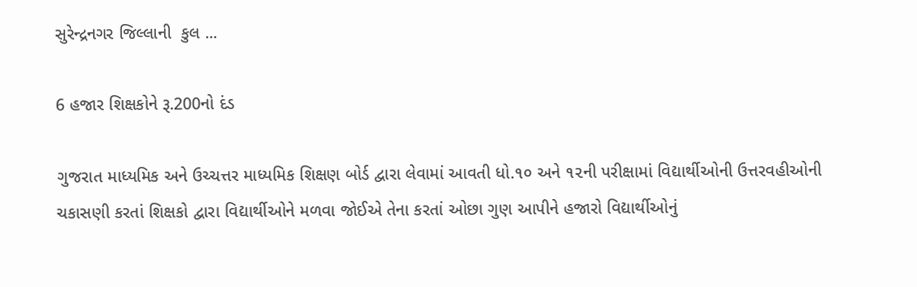સુરેન્દ્રનગર જિલ્લાની  કુલ ...

6 હજાર શિક્ષકોને રૂ.200નો દંડ

ગુજરાત માધ્યમિક અને ઉચ્ચત્તર માધ્યમિક શિક્ષણ બોર્ડ દ્વારા લેવામાં આવતી ધો.૧૦ અને ૧૨ની પરીક્ષામાં વિદ્યાર્થીઓની ઉત્તરવહીઓની ચકાસણી કરતાં શિક્ષકો દ્વારા વિદ્યાર્થીઓને મળવા જોઈએ તેના કરતાં ઓછા ગુણ આપીને હજારો વિદ્યાર્થીઓનું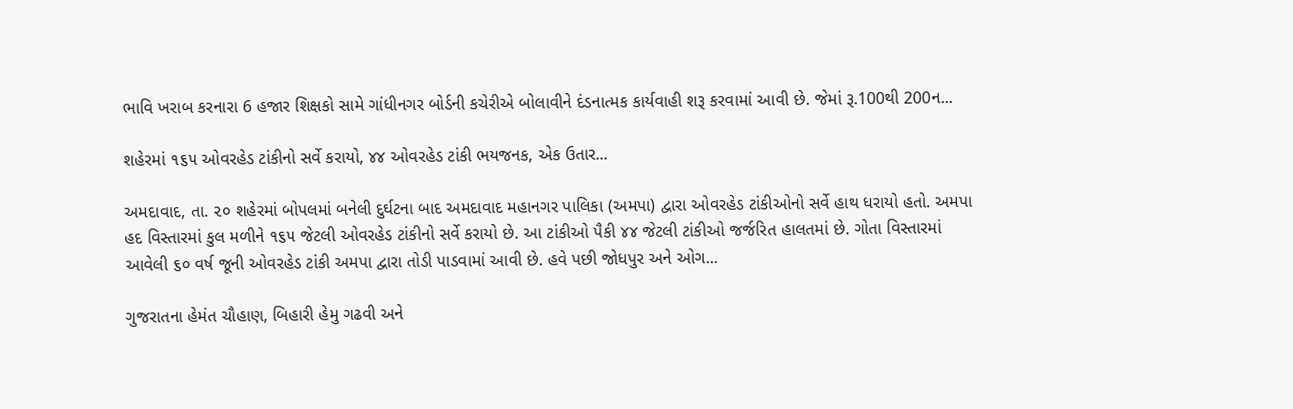ભાવિ ખરાબ કરનારા 6 હજાર શિક્ષકો સામે ગાંધીનગર બોર્ડની કચેરીએ બોલાવીને દંડનાત્મક કાર્યવાહી શરૂ કરવામાં આવી છે. જેમાં રૂ.100થી 200ન...

શહેરમાં ૧૬૫ ઓવરહેડ ટાંકીનો સર્વે કરાયો, ૪૪ ઓવરહેડ ટાંકી ભયજનક, એક ઉતાર...

અમદાવાદ, તા. ૨૦ શહેરમાં બોપલમાં બનેલી દુર્ઘટના બાદ અમદાવાદ મહાનગર પાલિકા (અમપા) દ્વારા ઓવરહેડ ટાંકીઓનો સર્વે હાથ ધરાયો હતો. અમપા હદ વિસ્તારમાં કુલ મળીને ૧૬૫ જેટલી ઓવરહેડ ટાંકીનો સર્વે કરાયો છે. આ ટાંકીઓ પૈકી ૪૪ જેટલી ટાંકીઓ જર્જરિત હાલતમાં છે. ગોતા વિસ્તારમાં આવેલી ૬૦ વર્ષ જૂની ઓવરહેડ ટાંકી અમપા દ્વારા તોડી પાડવામાં આવી છે. હવે પછી જોધપુર અને ઓગ...

ગુજરાતના હેમંત ચૌહાણ, બિહારી હેમુ ગઢવી અને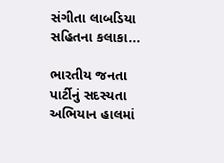સંગીતા લાબડિયા સહિતના કલાકા...

ભારતીય જનતા પાર્ટીનું સદસ્યતા અભિયાન હાલમાં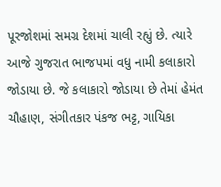પૂરજોશમાં સમગ્ર દેશમાં ચાલી રહ્યું છે. ત્યારે આજે ગુજરાત ભાજપમાં વધુ નામી કલાકારો જોડાયા છે. જે કલાકારો જોડાયા છે તેમાં હેમંત ચૌહાણ, સંગીતકાર પંકજ ભટ્ટ, ગાયિકા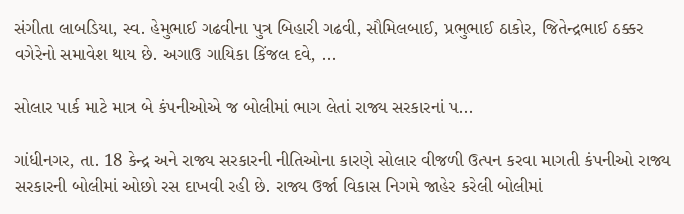સંગીતા લાબડિયા, સ્વ. હેમુભાઈ ગઢવીના પુત્ર બિહારી ગઢવી, સૌમિલબાઈ, પ્રભુભાઈ ઠાકોર, જિતેન્દ્રભાઈ ઠક્કર વગેરેનો સમાવેશ થાય છે. અગાઉ ગાયિકા કિંજલ દવે, ...

સોલાર પાર્ક માટે માત્ર બે કંપનીઓએ જ બોલીમાં ભાગ લેતાં રાજ્ય સરકારનાં પ...

ગાંધીનગર, તા. 18 કેન્દ્ર અને રાજ્ય સરકારની નીતિઓના કારણે સોલાર વીજળી ઉત્પન કરવા માગતી કંપનીઓ રાજ્ય સરકારની બોલીમાં ઓછો રસ દાખવી રહી છે. રાજ્ય ઉર્જા વિકાસ નિગમે જાહેર કરેલી બોલીમાં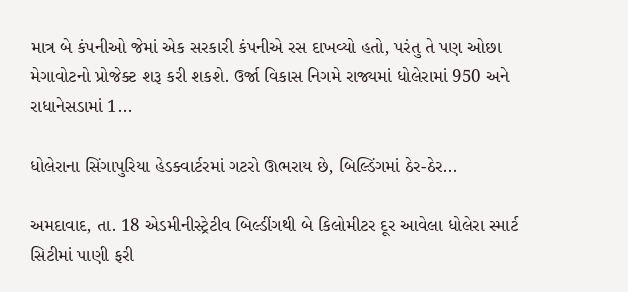માત્ર બે કંપનીઓ જેમાં એક સરકારી કંપનીએ રસ દાખવ્યો હતો, પરંતુ તે પણ ઓછા મેગાવોટનો પ્રોજેક્ટ શરૂ કરી શકશે. ઉર્જા વિકાસ નિગમે રાજ્યમાં ધોલેરામાં 950 અને રાધાનેસડામાં 1...

ધોલેરાના સિંગાપુરિયા હેડક્વાર્ટરમાં ગટરો ઊભરાય છે, બિલ્ડિંગમાં ઠેર-ઠેર...

અમદાવાદ, તા. 18 એડમીનીસ્ટ્રેટીવ બિલ્ડીંગથી બે કિલોમીટર દૂર આવેલા ધોલેરા સ્માર્ટ સિટીમાં પાણી ફરી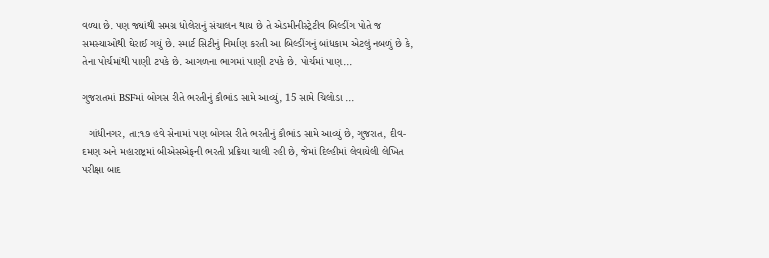વળ્યા છે. પણ જ્યાંથી સમગ્ર ધોલેરાનું સંચાલન થાય છે તે એડમીનીસ્ટ્રેટીવ બિલ્ડીંગ પોતે જ સમસ્યાઓથી ઘેરાઈ ગયું છે. સ્માર્ટ સિટીનું નિર્માણ કરતી આ બિલ્ડીંગનું બાંધકામ એટલું નબળું છે કે, તેના પોર્ચમાંથી પાણી ટપકે છે. આગળના ભાગમાં પાણી ટપકે છે. પોર્ચમાં પાણ...

ગુજરાતમાં BSFમાં બોગસ રીતે ભરતીનું કૌભાંડ સામે આવ્યું, 15 સામે ચિલોડા ...

  ગાંધીનગર, તા:૧૭ હવે સેનામાં પણ બોગસ રીતે ભરતીનું કૌભાંડ સામે આવ્યું છે, ગુજરાત, દીવ-દમણ અને મહારાષ્ટ્રમાં બીએસએફની ભરતી પ્રક્રિયા ચાલી રહી છે, જેમાં દિલ્હીમાં લેવાયેલી લેખિત પરીક્ષા બાદ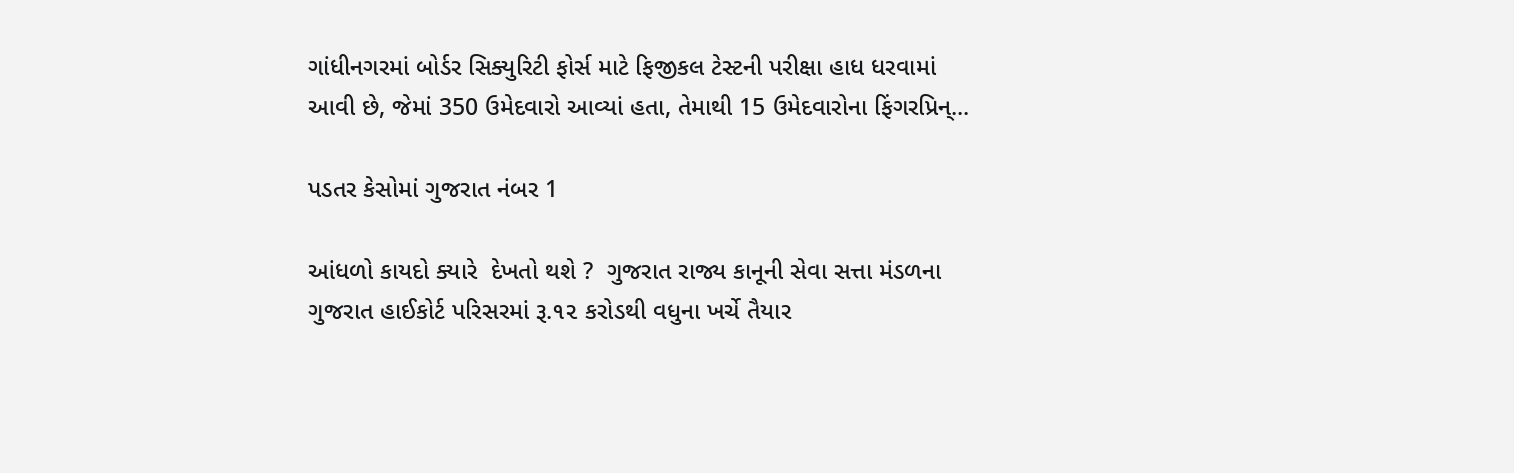ગાંધીનગરમાં બોર્ડર સિક્યુરિટી ફોર્સ માટે ફિજીકલ ટેસ્ટની પરીક્ષા હાધ ધરવામાં આવી છે, જેમાં 350 ઉમેદવારો આવ્યાં હતા, તેમાથી 15 ઉમેદવારોના ફિંગરપ્રિન્...

પડતર કેસોમાં ગુજરાત નંબર 1

આંધળો કાયદો ક્યારે  દેખતો થશે ?  ગુજરાત રાજ્ય કાનૂની સેવા સત્તા મંડળના ગુજરાત હાઈકોર્ટ પરિસરમાં રૂ.૧૨ કરોડથી વધુના ખર્ચે તૈયાર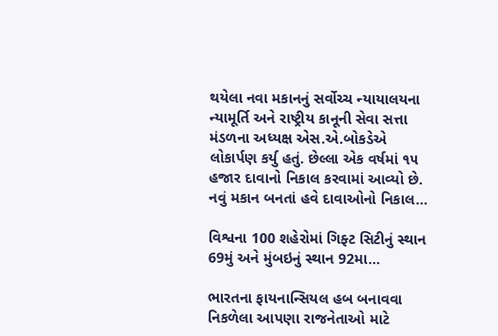થયેલા નવા મકાનનું સર્વોચ્ચ ન્યાયાલયના ન્યામૂર્તિ અને રાષ્ટ્રીય કાનૂની સેવા સત્તા મંડળના અધ્યક્ષ એસ.એ.બોકડેએ લોકાર્પણ કર્યુ હતું. છેલ્લા એક વર્ષમાં ૧૫ હજાર દાવાનો નિકાલ કરવામાં આવ્યો છે. નવું મકાન બનતાં હવે દાવાઓનો નિકાલ...

વિશ્વના 100 શહેરોમાં ગિફ્ટ સિટીનું સ્થાન 69મું અને મુંબઇનું સ્થાન 92મા...

ભારતના ફાયનાન્સિયલ હબ બનાવવા નિકળેલા આપણા રાજનેતાઓ માટે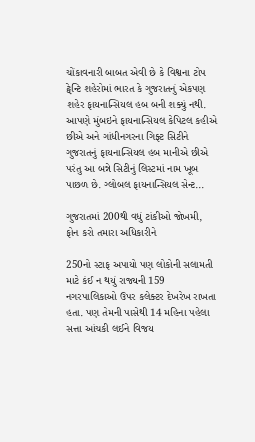ચોંકાવનારી બાબત એવી છે કે વિશ્વના ટોપ ટ્વેન્ટિ શહેરોમાં ભારત કે ગુજરાતનું એકપણ શહેર ફાયનાન્સિયલ હબ બની શક્યું નથી. આપણે મુંબઇને ફાયનાન્સિયલ કેપિટલ કહીએ છીએ અને ગાંધીનગરના ગિફ્ટ સિટીને ગુજરાતનું ફાયનાન્સિયલ હબ માનીએ છીએ પરંતુ આ બન્ને સિટીનું લિસ્ટમાં નામ ખૂબ પાછળ છે. ગ્લોબલ ફાયનાન્સિયલ સેન્ટ...

ગુજરાતમાં 200થી વધું ટાંકીઓ જોખમી, ફોન કરો તમારા અધિકારીને

250નો સ્ટાફ અપાયો પણ લોકોની સલામતી માટે કંઈ ન થયું રાજ્યની 159 નગરપાલિકાઓ ઉપર કલેક્ટર દેખરેખ રાખતા હતા. પણ તેમની પાસેથી 14 મહિના પહેલા સત્તા આંચકી લઈને વિજય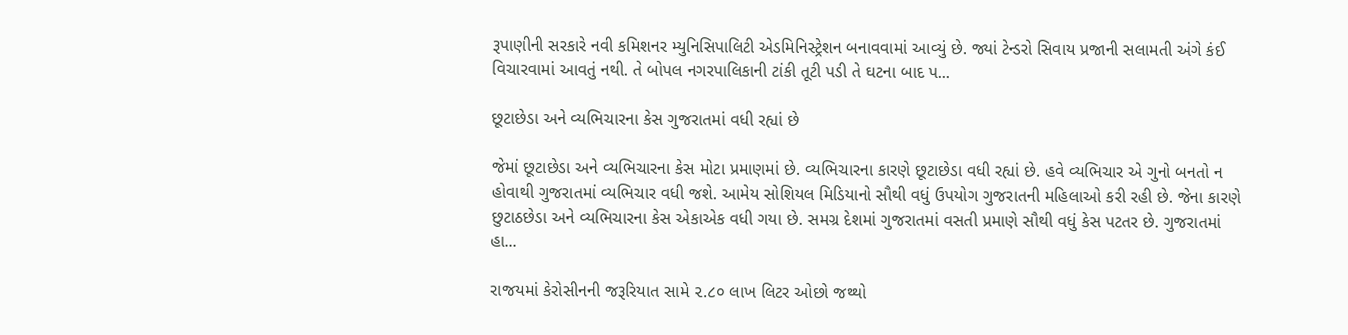રૂપાણીની સરકારે નવી કમિશનર મ્યુનિસિપાલિટી એડમિનિસ્ટ્રેશન બનાવવામાં આવ્યું છે. જ્યાં ટેન્ડરો સિવાય પ્રજાની સલામતી અંગે કંઈ વિચારવામાં આવતું નથી. તે બોપલ નગરપાલિકાની ટાંકી તૂટી પડી તે ઘટના બાદ પ...

છૂટાછેડા અને વ્યભિચારના કેસ ગુજરાતમાં વધી રહ્યાં છે

જેમાં છૂટાછેડા અને વ્યભિચારના કેસ મોટા પ્રમાણમાં છે. વ્યભિચારના કારણે છૂટાછેડા વધી રહ્યાં છે. હવે વ્યભિચાર એ ગુનો બનતો ન હોવાથી ગુજરાતમાં વ્યભિચાર વધી જશે. આમેય સોશિયલ મિડિયાનો સૌથી વધું ઉપયોગ ગુજરાતની મહિલાઓ કરી રહી છે. જેના કારણે છુટાઠછેડા અને વ્યભિચારના કેસ એકાએક વધી ગયા છે. સમગ્ર દેશમાં ગુજરાતમાં વસતી પ્રમાણે સૌથી વધું કેસ પટતર છે. ગુજરાતમાં હા...

રાજયમાં કેરોસીનની જરૂરિયાત સામે ૨.૮૦ લાખ લિટર ઓછો જથ્થો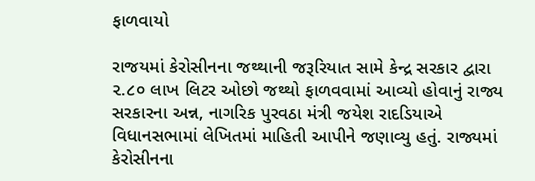ફાળવાયો

રાજયમાં કેરોસીનના જથ્થાની જરૂરિયાત સામે કેન્દ્ર સરકાર દ્વારા ૨.૮૦ લાખ લિટર ઓછો જથ્થો ફાળવવામાં આવ્યો હોવાનું રાજ્ય સરકારના અન્ન, નાગરિક પુરવઠા મંત્રી જયેશ રાદડિયાએ વિધાનસભામાં લેખિતમાં માહિતી આપીને જણાવ્યુ હતું. રાજ્યમાં કેરોસીનના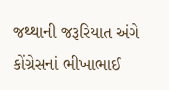જથ્થાની જરૂરિયાત અંગે કોંગ્રેસનાં ભીખાભાઈ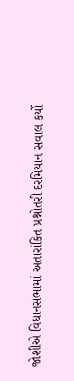જોશીએ વિધાનસભામાં અતારાંકિત પ્રશ્નોતરી દરમિયાન સવાલ કર્યો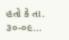હતો કે તા. ૩૦-૦૯...